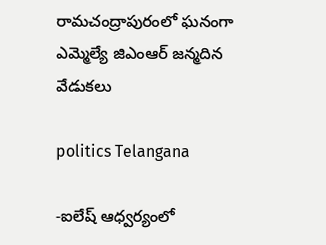రామచంద్రాపురంలో ఘనంగా ఎమ్మెల్యే జిఎంఆర్ జన్మదిన వేడుకలు

politics Telangana

-ఐలేష్ ఆధ్వర్యంలో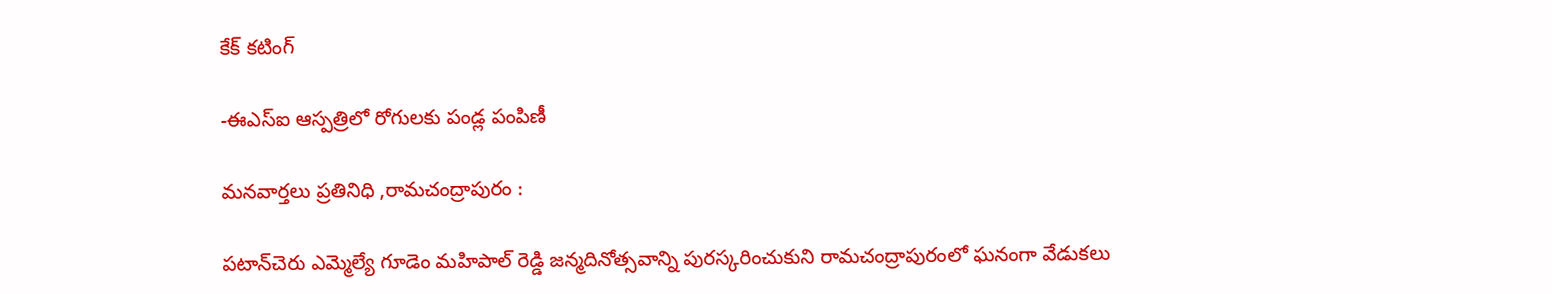కేక్ కటింగ్

-ఈఎస్ఐ ఆస్పత్రిలో రోగులకు పండ్ల పంపిణీ

మనవార్తలు ప్రతినిధి ,రామచంద్రాపురం :

పటాన్‌చెరు ఎమ్మెల్యే గూడెం మహిపాల్ రెడ్డి జన్మదినోత్సవాన్ని పురస్కరించుకుని రామచంద్రాపురంలో ఘనంగా వేడుకలు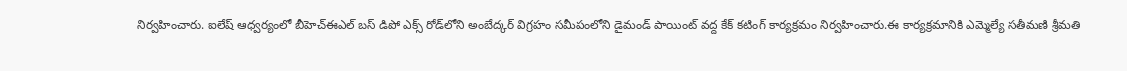నిర్వహించారు. ఐలేష్ ఆధ్వర్యంలో బీహెచ్‌ఈఎల్ బస్ డిపో ఎక్స్‌ రోడ్‌లోని అంబేద్కర్ విగ్రహం సమీపంలోని డైమండ్ పాయింట్ వద్ద కేక్ కటింగ్ కార్యక్రమం నిర్వహించారు.ఈ కార్యక్రమానికి ఎమ్మెల్యే సతీమణి శ్రీమతి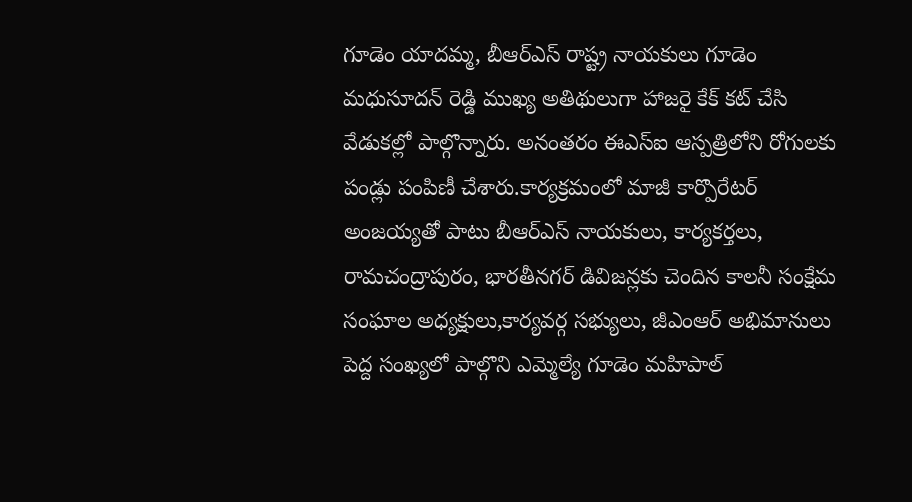గూడెం యాదమ్మ, బీఆర్‌ఎస్ రాష్ట్ర నాయకులు గూడెం మధుసూదన్ రెడ్డి ముఖ్య అతిథులుగా హాజరై కేక్ కట్ చేసి వేడుకల్లో పాల్గొన్నారు. అనంతరం ఈఎస్ఐ ఆస్పత్రిలోని రోగులకు పండ్లు పంపిణీ చేశారు.కార్యక్రమంలో మాజీ కార్పొరేటర్ అంజయ్యతో పాటు బీఆర్‌ఎస్ నాయకులు, కార్యకర్తలు, రామచంద్రాపురం, భారతీనగర్ డివిజన్లకు చెందిన కాలనీ సంక్షేమ సంఘాల అధ్యక్షులు,కార్యవర్గ సభ్యులు, జీఎంఆర్ అభిమానులు పెద్ద సంఖ్యలో పాల్గొని ఎమ్మెల్యే గూడెం మహిపాల్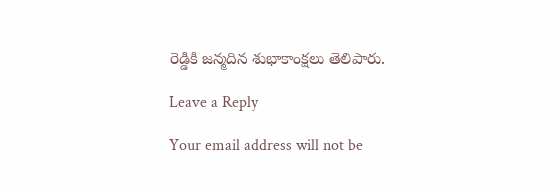రెడ్డికి జన్మదిన శుభాకాంక్షలు తెలిపారు.

Leave a Reply

Your email address will not be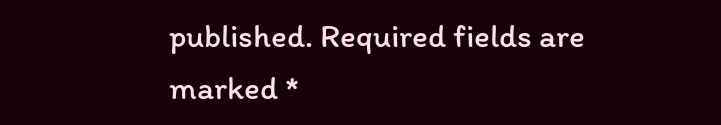published. Required fields are marked *